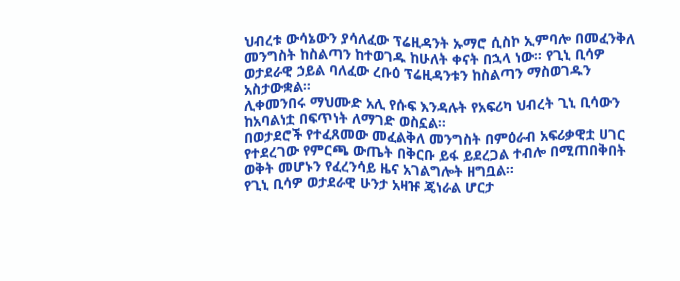ህብረቱ ውሳኔውን ያሳለፈው ፕሬዚዳንት ኡማሮ ሲስኮ ኢምባሎ በመፈንቅለ መንግስት ከስልጣን ከተወገዱ ከሁለት ቀናት በኋላ ነው። የጊኒ ቢሳዎ ወታደራዊ ኃይል ባለፈው ረቡዕ ፕሬዚዳንቱን ከስልጣን ማስወገዱን አስታውቋል።
ሊቀመንበሩ ማህሙድ አሊ የሱፍ እንዳሉት የአፍሪካ ህብረት ጊኒ ቢሳውን ከአባልነቷ በፍጥነት ለማገድ ወስኗል።
በወታደሮች የተፈጸመው መፈልቅለ መንግስት በምዕራብ አፍሪቃዊቷ ሀገር የተደረገው የምርጫ ውጤት በቅርቡ ይፋ ይደረጋል ተብሎ በሚጠበቅበት ወቅት መሆኑን የፈረንሳይ ዜና አገልግሎት ዘግቧል።
የጊኒ ቢሳዎ ወታደራዊ ሁንታ አዛዡ ጄነራል ሆርታ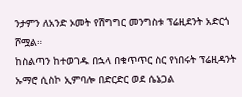ንታምን ለአንድ ኦመት የሽግግር መንግስቱ ፕሬዚደንት አድርጎ ሾሟል።
ከስልጣን ከተወገዱ በኋላ በቁጥጥር ስር የነበሩት ፕሬዚዳንት ኡማሮ ሲስኮ ኢምባሎ በድርድር ወደ ሴኔጋል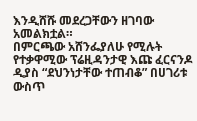እንዲሸሹ መደረጋቸውን ዘገባው አመልክቷል።
በምርጫው አሸንፌያለሁ የሚሉት የተቃዋሚው ፕሬዚዳንታዊ እጩ ፈርናንዶ ዲያስ “ደህንነታቸው ተጠብቆ” በሀገሪቱ ውስጥ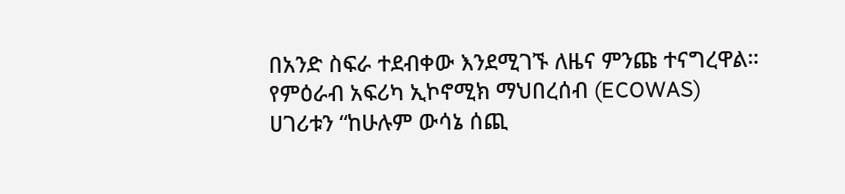በአንድ ስፍራ ተደብቀው እንደሚገኙ ለዜና ምንጩ ተናግረዋል።
የምዕራብ አፍሪካ ኢኮኖሚክ ማህበረሰብ (ECOWAS) ሀገሪቱን “ከሁሉም ውሳኔ ሰጪ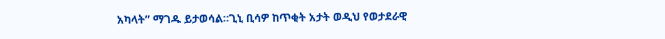አካላት” ማገዱ ይታወሳል።ጊኒ ቢሳዎ ከጥቂት አታት ወዲህ የወታደራዊ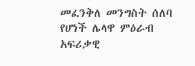መፈንቅለ መንግስት ሰለባ የሆነች ሌላዋ ምዕራብ አፍሪቃዊ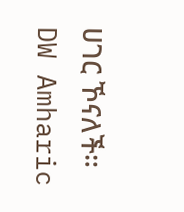ሀገር ኾናለች።
DW Amharic